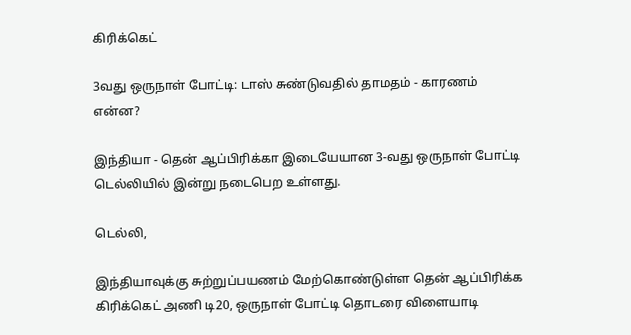கிரிக்கெட்

3வது ஒருநாள் போட்டி: டாஸ் சுண்டுவதில் தாமதம் - காரணம் என்ன?

இந்தியா - தென் ஆப்பிரிக்கா இடையேயான 3-வது ஒருநாள் போட்டி டெல்லியில் இன்று நடைபெற உள்ளது.

டெல்லி,

இந்தியாவுக்கு சுற்றுப்பயணம் மேற்கொண்டுள்ள தென் ஆப்பிரிக்க கிரிக்கெட் அணி டி20, ஒருநாள் போட்டி தொடரை விளையாடி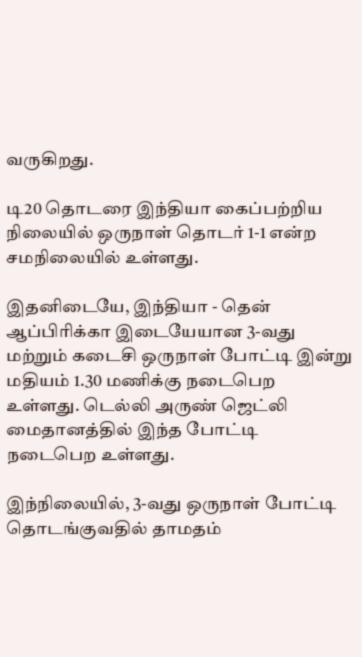வருகிறது.

டி20 தொடரை இந்தியா கைப்பற்றிய நிலையில் ஒருநாள் தொடர் 1-1 என்ற சமநிலையில் உள்ளது.

இதனிடையே, இந்தியா - தென் ஆப்பிரிக்கா இடையேயான 3-வது மற்றும் கடைசி ஒருநாள் போட்டி இன்று மதியம் 1.30 மணிக்கு நடைபெற உள்ளது. டெல்லி அருண் ஜெட்லி மைதானத்தில் இந்த போட்டி நடைபெற உள்ளது.

இந்நிலையில், 3-வது ஒருநாள் போட்டி தொடங்குவதில் தாமதம்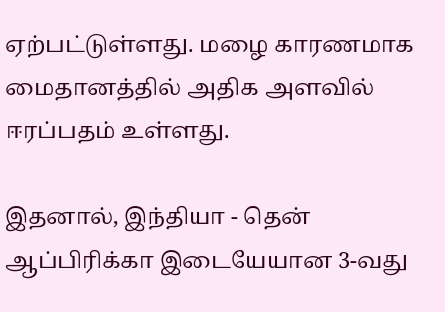ஏற்பட்டுள்ளது. மழை காரணமாக மைதானத்தில் அதிக அளவில் ஈரப்பதம் உள்ளது.

இதனால், இந்தியா - தென் ஆப்பிரிக்கா இடையேயான 3-வது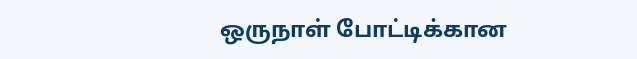ஒருநாள் போட்டிக்கான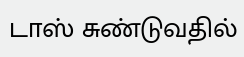டாஸ் சுண்டுவதில்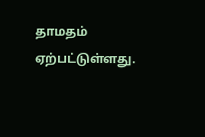தாமதம் ஏற்பட்டுள்ளது.